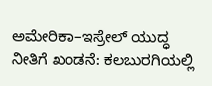ಅಮೇರಿಕಾ–ಇಸ್ರೇಲ್ ಯುದ್ಧ ನೀತಿಗೆ ಖಂಡನೆ: ಕಲಬುರಗಿಯಲ್ಲಿ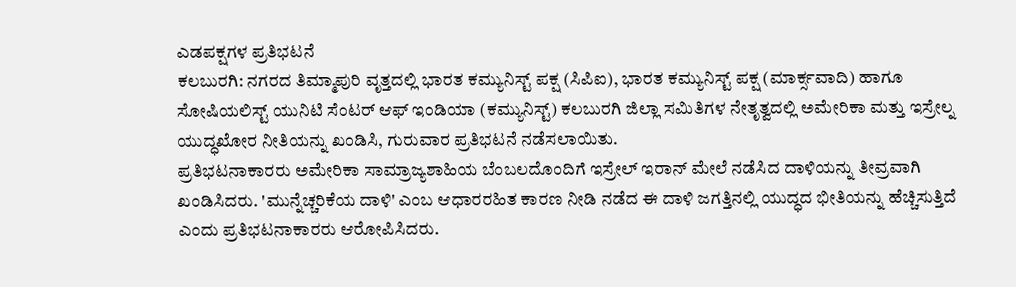ಎಡಪಕ್ಷಗಳ ಪ್ರತಿಭಟನೆ
ಕಲಬುರಗಿ: ನಗರದ ತಿಮ್ಮಾಪುರಿ ವೃತ್ತದಲ್ಲಿ ಭಾರತ ಕಮ್ಯುನಿಸ್ಟ್ ಪಕ್ಷ (ಸಿಪಿಐ), ಭಾರತ ಕಮ್ಯುನಿಸ್ಟ್ ಪಕ್ಷ (ಮಾರ್ಕ್ಸವಾದಿ) ಹಾಗೂ ಸೋಷಿಯಲಿಸ್ಟ್ ಯುನಿಟಿ ಸೆಂಟರ್ ಆಫ್ ಇಂಡಿಯಾ (ಕಮ್ಯುನಿಸ್ಟ್) ಕಲಬುರಗಿ ಜಿಲ್ಲಾ ಸಮಿತಿಗಳ ನೇತೃತ್ವದಲ್ಲಿ ಅಮೇರಿಕಾ ಮತ್ತು ಇಸ್ರೇಲ್ನ ಯುದ್ಧಖೋರ ನೀತಿಯನ್ನು ಖಂಡಿಸಿ, ಗುರುವಾರ ಪ್ರತಿಭಟನೆ ನಡೆಸಲಾಯಿತು.
ಪ್ರತಿಭಟನಾಕಾರರು ಅಮೇರಿಕಾ ಸಾಮ್ರಾಜ್ಯಶಾಹಿಯ ಬೆಂಬಲದೊಂದಿಗೆ ಇಸ್ರೇಲ್ ಇರಾನ್ ಮೇಲೆ ನಡೆಸಿದ ದಾಳಿಯನ್ನು ತೀವ್ರವಾಗಿ ಖಂಡಿಸಿದರು. 'ಮುನ್ನೆಚ್ಚರಿಕೆಯ ದಾಳಿ' ಎಂಬ ಆಧಾರರಹಿತ ಕಾರಣ ನೀಡಿ ನಡೆದ ಈ ದಾಳಿ ಜಗತ್ತಿನಲ್ಲಿ ಯುದ್ಧದ ಭೀತಿಯನ್ನು ಹೆಚ್ಚಿಸುತ್ತಿದೆ ಎಂದು ಪ್ರತಿಭಟನಾಕಾರರು ಆರೋಪಿಸಿದರು.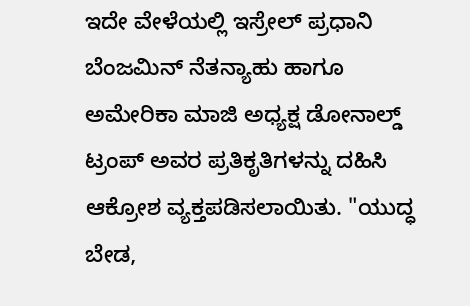ಇದೇ ವೇಳೆಯಲ್ಲಿ ಇಸ್ರೇಲ್ ಪ್ರಧಾನಿ ಬೆಂಜಮಿನ್ ನೆತನ್ಯಾಹು ಹಾಗೂ ಅಮೇರಿಕಾ ಮಾಜಿ ಅಧ್ಯಕ್ಷ ಡೋನಾಲ್ಡ್ ಟ್ರಂಪ್ ಅವರ ಪ್ರತಿಕೃತಿಗಳನ್ನು ದಹಿಸಿ ಆಕ್ರೋಶ ವ್ಯಕ್ತಪಡಿಸಲಾಯಿತು. "ಯುದ್ಧ ಬೇಡ,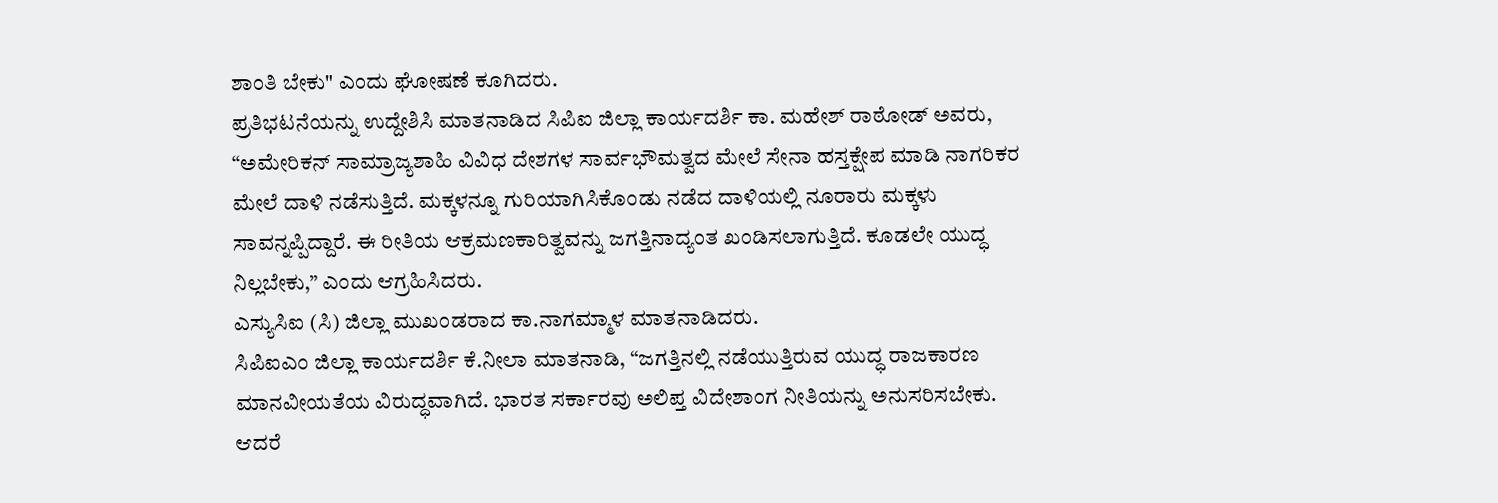ಶಾಂತಿ ಬೇಕು" ಎಂದು ಘೋಷಣೆ ಕೂಗಿದರು.
ಪ್ರತಿಭಟನೆಯನ್ನು ಉದ್ದೇಶಿಸಿ ಮಾತನಾಡಿದ ಸಿಪಿಐ ಜಿಲ್ಲಾ ಕಾರ್ಯದರ್ಶಿ ಕಾ. ಮಹೇಶ್ ರಾಠೋಡ್ ಅವರು, “ಅಮೇರಿಕನ್ ಸಾಮ್ರಾಜ್ಯಶಾಹಿ ವಿವಿಧ ದೇಶಗಳ ಸಾರ್ವಭೌಮತ್ವದ ಮೇಲೆ ಸೇನಾ ಹಸ್ತಕ್ಷೇಪ ಮಾಡಿ ನಾಗರಿಕರ ಮೇಲೆ ದಾಳಿ ನಡೆಸುತ್ತಿದೆ. ಮಕ್ಕಳನ್ನೂ ಗುರಿಯಾಗಿಸಿಕೊಂಡು ನಡೆದ ದಾಳಿಯಲ್ಲಿ ನೂರಾರು ಮಕ್ಕಳು ಸಾವನ್ನಪ್ಪಿದ್ದಾರೆ. ಈ ರೀತಿಯ ಆಕ್ರಮಣಕಾರಿತ್ವವನ್ನು ಜಗತ್ತಿನಾದ್ಯಂತ ಖಂಡಿಸಲಾಗುತ್ತಿದೆ. ಕೂಡಲೇ ಯುದ್ಧ ನಿಲ್ಲಬೇಕು,” ಎಂದು ಆಗ್ರಹಿಸಿದರು.
ಎಸ್ಯುಸಿಐ (ಸಿ) ಜಿಲ್ಲಾ ಮುಖಂಡರಾದ ಕಾ.ನಾಗಮ್ಮಾಳ ಮಾತನಾಡಿದರು.
ಸಿಪಿಐಎಂ ಜಿಲ್ಲಾ ಕಾರ್ಯದರ್ಶಿ ಕೆ.ನೀಲಾ ಮಾತನಾಡಿ, “ಜಗತ್ತಿನಲ್ಲಿ ನಡೆಯುತ್ತಿರುವ ಯುದ್ಧ ರಾಜಕಾರಣ ಮಾನವೀಯತೆಯ ವಿರುದ್ಧವಾಗಿದೆ. ಭಾರತ ಸರ್ಕಾರವು ಅಲಿಪ್ತ ವಿದೇಶಾಂಗ ನೀತಿಯನ್ನು ಅನುಸರಿಸಬೇಕು. ಆದರೆ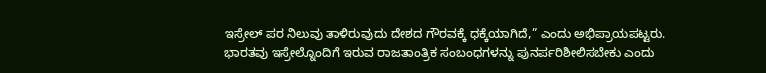ಇಸ್ರೇಲ್ ಪರ ನಿಲುವು ತಾಳಿರುವುದು ದೇಶದ ಗೌರವಕ್ಕೆ ಧಕ್ಕೆಯಾಗಿದೆ,” ಎಂದು ಅಭಿಪ್ರಾಯಪಟ್ಟರು.
ಭಾರತವು ಇಸ್ರೇಲ್ನೊಂದಿಗೆ ಇರುವ ರಾಜತಾಂತ್ರಿಕ ಸಂಬಂಧಗಳನ್ನು ಪುನರ್ಪರಿಶೀಲಿಸಬೇಕು ಎಂದು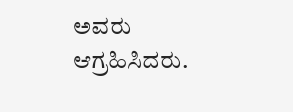ಅವರು ಆಗ್ರಹಿಸಿದರು.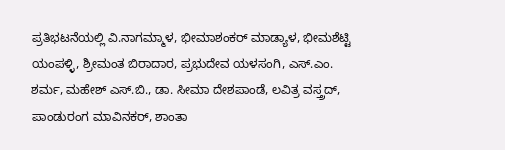ಪ್ರತಿಭಟನೆಯಲ್ಲಿ ವಿ.ನಾಗಮ್ಮಾಳ, ಭೀಮಾಶಂಕರ್ ಮಾಡ್ಯಾಳ, ಭೀಮಶೆಟ್ಟಿ ಯಂಪಳ್ಳಿ, ಶ್ರೀಮಂತ ಬಿರಾದಾರ, ಪ್ರಭುದೇವ ಯಳಸಂಗಿ, ಎಸ್.ಎಂ. ಶರ್ಮ, ಮಹೇಶ್ ಎಸ್.ಬಿ., ಡಾ. ಸೀಮಾ ದೇಶಪಾಂಡೆ, ಲವಿತ್ರ ವಸ್ತ್ರದ್, ಪಾಂಡುರಂಗ ಮಾವಿನಕರ್, ಶಾಂತಾ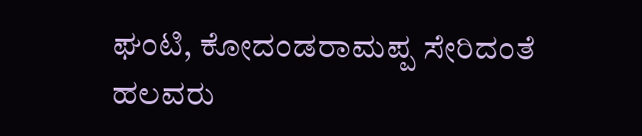ಘಂಟಿ, ಕೋದಂಡರಾಮಪ್ಪ ಸೇರಿದಂತೆ ಹಲವರು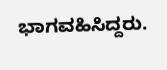ಭಾಗವಹಿಸಿದ್ದರು.